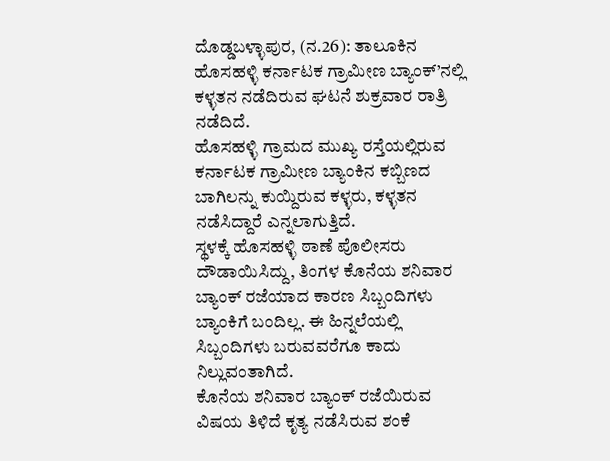ದೊಡ್ಡಬಳ್ಳಾಪುರ, (ನ.26): ತಾಲೂಕಿನ ಹೊಸಹಳ್ಳಿ ಕರ್ನಾಟಕ ಗ್ರಾಮೀಣ ಬ್ಯಾಂಕ್’ನಲ್ಲಿ ಕಳ್ಳತನ ನಡೆದಿರುವ ಘಟನೆ ಶುಕ್ರವಾರ ರಾತ್ರಿ ನಡೆದಿದೆ.
ಹೊಸಹಳ್ಳಿ ಗ್ರಾಮದ ಮುಖ್ಯ ರಸ್ತೆಯಲ್ಲಿರುವ ಕರ್ನಾಟಕ ಗ್ರಾಮೀಣ ಬ್ಯಾಂಕಿನ ಕಬ್ಬಿಣದ ಬಾಗಿಲನ್ನು ಕುಯ್ದಿರುವ ಕಳ್ಳರು, ಕಳ್ಳತನ ನಡೆಸಿದ್ದಾರೆ ಎನ್ನಲಾಗುತ್ತಿದೆ.
ಸ್ಥಳಕ್ಕೆ ಹೊಸಹಳ್ಳಿ ಠಾಣೆ ಪೊಲೀಸರು ದೌಡಾಯಿಸಿದ್ದು, ತಿಂಗಳ ಕೊನೆಯ ಶನಿವಾರ ಬ್ಯಾಂಕ್ ರಜೆಯಾದ ಕಾರಣ ಸಿಬ್ಬಂದಿಗಳು ಬ್ಯಾಂಕಿಗೆ ಬಂದಿಲ್ಲ. ಈ ಹಿನ್ನಲೆಯಲ್ಲಿ ಸಿಬ್ಬಂದಿಗಳು ಬರುವವರೆಗೂ ಕಾದು ನಿಲ್ಲುವಂತಾಗಿದೆ.
ಕೊನೆಯ ಶನಿವಾರ ಬ್ಯಾಂಕ್ ರಜೆಯಿರುವ ವಿಷಯ ತಿಳಿದೆ ಕೃತ್ಯ ನಡೆಸಿರುವ ಶಂಕೆ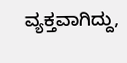ವ್ಯಕ್ತವಾಗಿದ್ದು,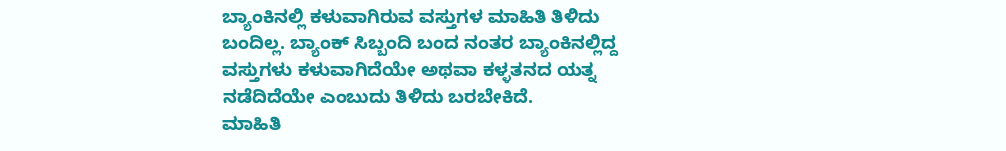ಬ್ಯಾಂಕಿನಲ್ಲಿ ಕಳುವಾಗಿರುವ ವಸ್ತುಗಳ ಮಾಹಿತಿ ತಿಳಿದು ಬಂದಿಲ್ಲ. ಬ್ಯಾಂಕ್ ಸಿಬ್ಬಂದಿ ಬಂದ ನಂತರ ಬ್ಯಾಂಕಿನಲ್ಲಿದ್ದ ವಸ್ತುಗಳು ಕಳುವಾಗಿದೆಯೇ ಅಥವಾ ಕಳ್ಳತನದ ಯತ್ನ ನಡೆದಿದೆಯೇ ಎಂಬುದು ತಿಳಿದು ಬರಬೇಕಿದೆ.
ಮಾಹಿತಿ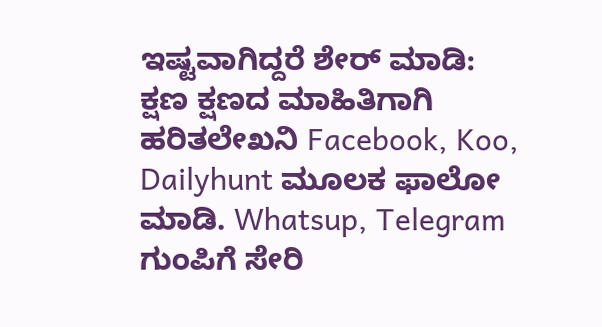ಇಷ್ಟವಾಗಿದ್ದರೆ ಶೇರ್ ಮಾಡಿ: ಕ್ಷಣ ಕ್ಷಣದ ಮಾಹಿತಿಗಾಗಿ ಹರಿತಲೇಖನಿ Facebook, Koo, Dailyhunt ಮೂಲಕ ಫಾಲೋ ಮಾಡಿ. Whatsup, Telegram ಗುಂಪಿಗೆ ಸೇರಿ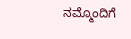ನಮ್ಮೊಂದಿಗೆ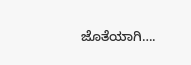ಜೊತೆಯಾಗಿ….